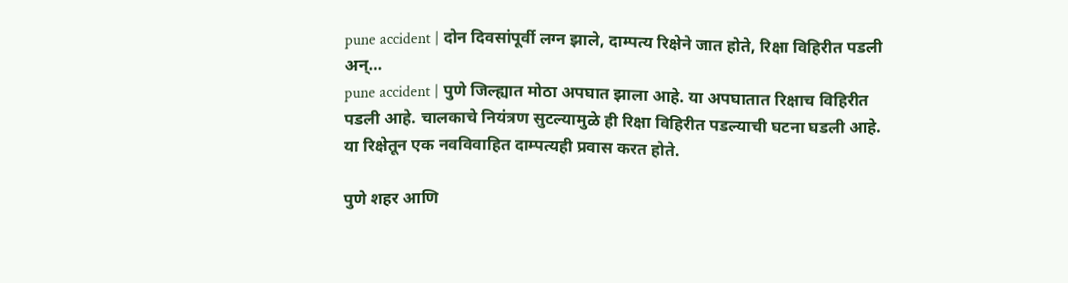pune accident | दोन दिवसांपूर्वी लग्न झाले, दाम्पत्य रिक्षेने जात होते, रिक्षा विहिरीत पडली अन्…
pune accident | पुणे जिल्ह्यात मोठा अपघात झाला आहे. या अपघातात रिक्षाच विहिरीत पडली आहे. चालकाचे नियंत्रण सुटल्यामुळे ही रिक्षा विहिरीत पडल्याची घटना घडली आहे. या रिक्षेतून एक नवविवाहित दाम्पत्यही प्रवास करत होते.

पुणे शहर आणि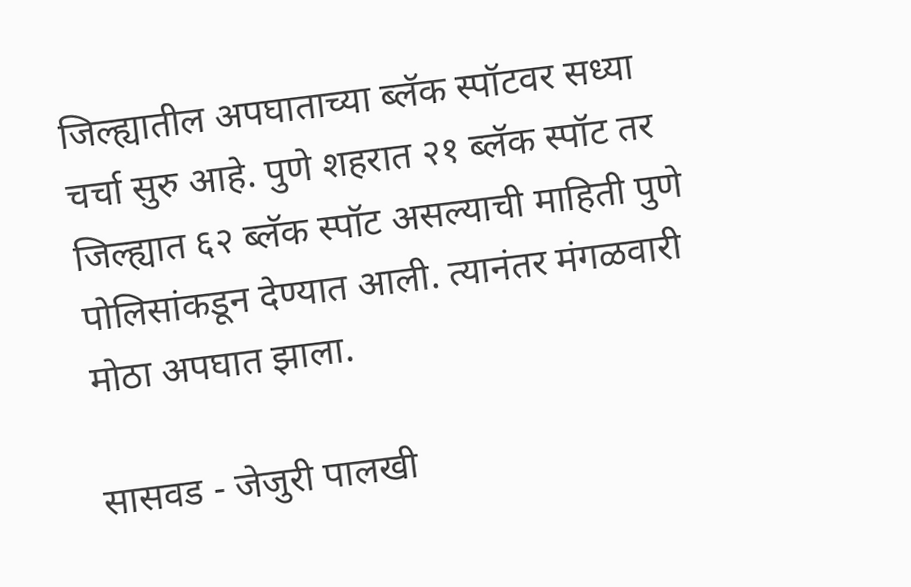जिल्ह्यातील अपघाताच्या ब्लॅक स्पॉटवर सध्या चर्चा सुरु आहे. पुणे शहरात २१ ब्लॅक स्पॉट तर जिल्ह्यात ६२ ब्लॅक स्पॉट असल्याची माहिती पुणे पोलिसांकडून देण्यात आली. त्यानंतर मंगळवारी मोठा अपघात झाला.

सासवड - जेजुरी पालखी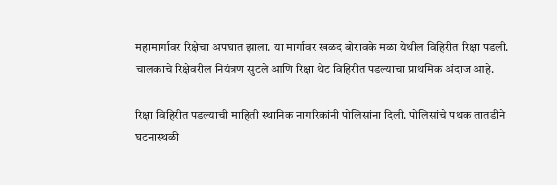महामार्गावर रिक्षेचा अपघात झाला. या मार्गावर खळद बोरावके मळा येथील विहिरीत रिक्षा पडली. चालकाचे रिक्षेवरील नियंत्रण सुटले आणि रिक्षा थेट विहिरीत पडल्याचा प्राथमिक अंदाज आहे.

रिक्षा विहिरीत पडल्याची माहिती स्थानिक नागरिकांनी पोलिसांना दिली. पोलिसांचे पथक तातडीने घटनास्थळी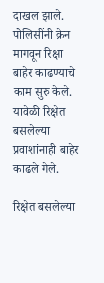दाखल झाले. पोलिसींनी क्रेन मागवून रिक्षा बाहेर काढण्याचे काम सुरु केले. यावेळी रिक्षेत बसलेल्या प्रवाशांनाही बाहेर काढले गेले.

रिक्षेत बसलेल्या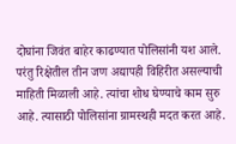दोघांना जिवंत बाहेर काढण्यात पोलिसांनी यश आले. परंतु रिक्षेतील तीन जण अद्यापही विहिरीत असल्याची माहिती मिळाली आहे. त्यांचा शोध घेण्याचे काम सुरु आहे. त्यासाठी पोलिसांना ग्रामस्थही मदत करत आहे.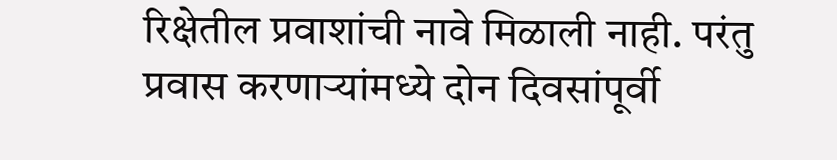रिक्षेतील प्रवाशांची नावे मिळाली नाही. परंतु प्रवास करणाऱ्यांमध्ये दोन दिवसांपूर्वी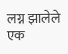लग्न झालेले एक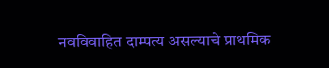नवविवाहित दाम्पत्य असल्याचे प्राथमिक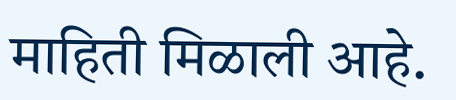माहिती मिळाली आहे.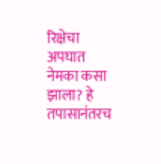रिक्षेचा अपघात नेमका कसा झाला? हे तपासानंतरच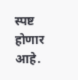स्पष्ट होणार आहे.